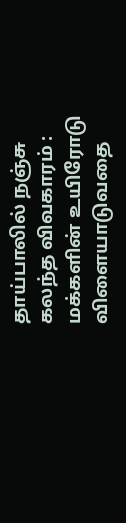தாய்பாலில் நஞ்சு கலந்த விவகாரம் : மக்களின் உயிரோடு விளையாடுவதை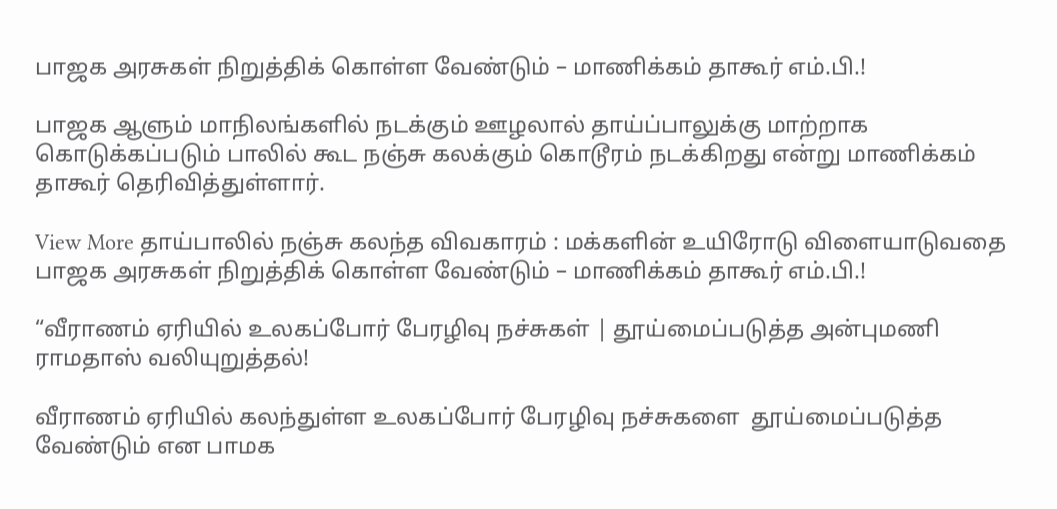பாஜக அரசுகள் நிறுத்திக் கொள்ள வேண்டும் – மாணிக்கம் தாகூர் எம்.பி.!

பாஜக ஆளும் மாநிலங்களில் நடக்கும் ஊழலால் தாய்ப்பாலுக்கு மாற்றாக கொடுக்கப்படும் பாலில் கூட நஞ்சு கலக்கும் கொடூரம் நடக்கிறது என்று மாணிக்கம் தாகூர் தெரிவித்துள்ளார்.

View More தாய்பாலில் நஞ்சு கலந்த விவகாரம் : மக்களின் உயிரோடு விளையாடுவதை பாஜக அரசுகள் நிறுத்திக் கொள்ள வேண்டும் – மாணிக்கம் தாகூர் எம்.பி.!

“வீராணம் ஏரியில் உலகப்போர் பேரழிவு நச்சுகள் | தூய்மைப்படுத்த அன்புமணி ராமதாஸ் வலியுறுத்தல்!

வீராணம் ஏரியில் கலந்துள்ள உலகப்போர் பேரழிவு நச்சுகளை  தூய்மைப்படுத்த வேண்டும் என பாமக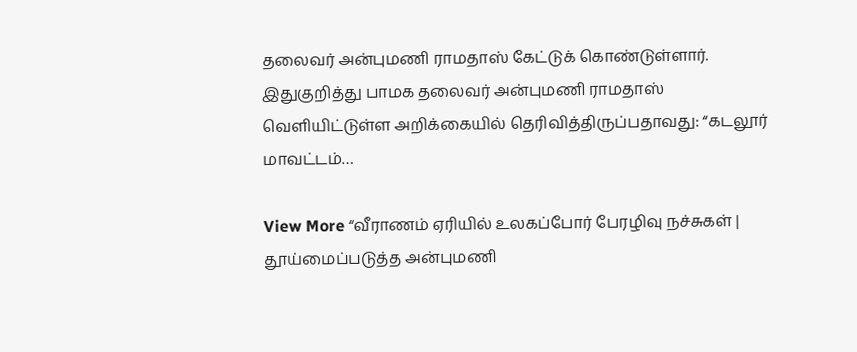தலைவர் அன்புமணி ராமதாஸ் கேட்டுக் கொண்டுள்ளார்.  இதுகுறித்து பாமக தலைவர் அன்புமணி ராமதாஸ் வெளியிட்டுள்ள அறிக்கையில் தெரிவித்திருப்பதாவது: “கடலூர் மாவட்டம்…

View More “வீராணம் ஏரியில் உலகப்போர் பேரழிவு நச்சுகள் | தூய்மைப்படுத்த அன்புமணி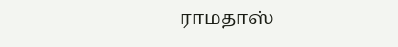ராமதாஸ்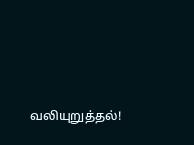வலியுறுத்தல்!